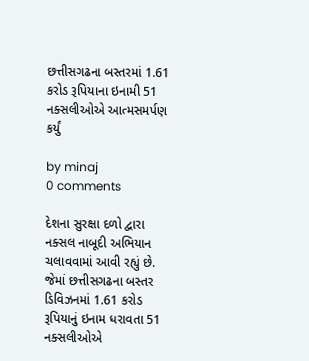છત્તીસગઢના બસ્તરમાં 1.61 કરોડ રૂપિયાના ઇનામી 51 નક્સલીઓએ આત્મસમર્પણ કર્યું

by minaj
0 comments

દેશના સુરક્ષા દળો દ્વારા નક્સલ નાબૂદી અભિયાન ચલાવવામાં આવી રહ્યું છે. જેમાં છત્તીસગઢના બસ્તર ડિવિઝનમાં 1.61 કરોડ રૂપિયાનું ઇનામ ધરાવતા 51 નક્સલીઓએ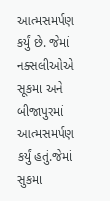આત્મસમર્પણ કર્યું છે. જેમાં નક્સલીઓએ સૂકમા અને બીજાપુરમાં આત્મસમર્પણ કર્યું હતું.જેમાં સુકમા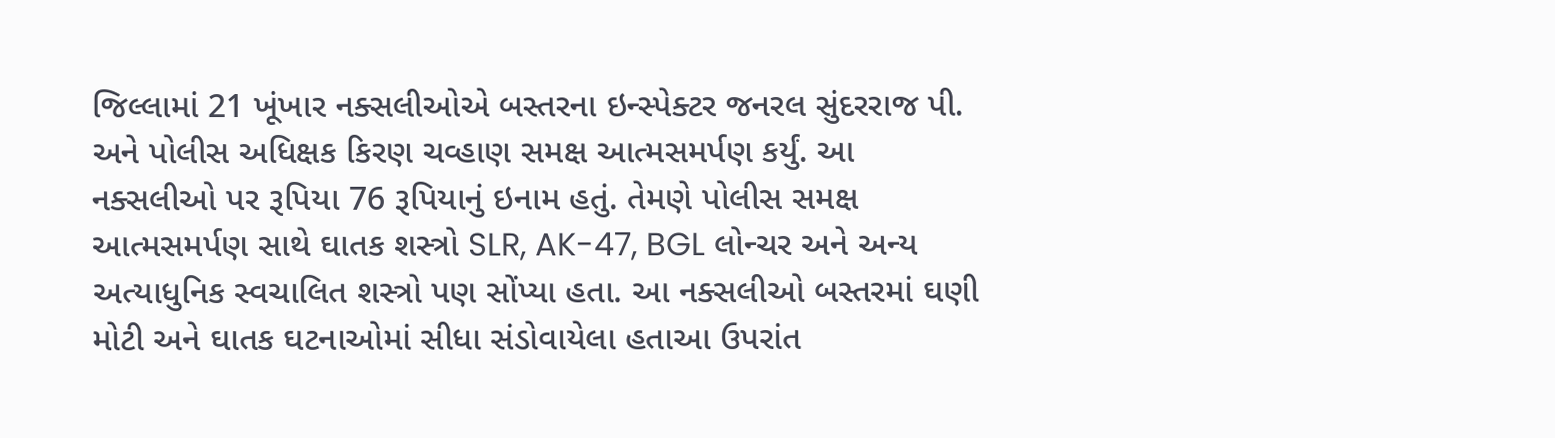જિલ્લામાં 21 ખૂંખાર નક્સલીઓએ બસ્તરના ઇન્સ્પેક્ટર જનરલ સુંદરરાજ પી. અને પોલીસ અધિક્ષક કિરણ ચવ્હાણ સમક્ષ આત્મસમર્પણ કર્યું. આ નક્સલીઓ પર રૂપિયા 76 રૂપિયાનું ઇનામ હતું. તેમણે પોલીસ સમક્ષ આત્મસમર્પણ સાથે ઘાતક શસ્ત્રો SLR, AK-47, BGL લોન્ચર અને અન્ય અત્યાધુનિક સ્વચાલિત શસ્ત્રો પણ સોંપ્યા હતા. આ નક્સલીઓ બસ્તરમાં ઘણી મોટી અને ઘાતક ઘટનાઓમાં સીધા સંડોવાયેલા હતાઆ ઉપરાંત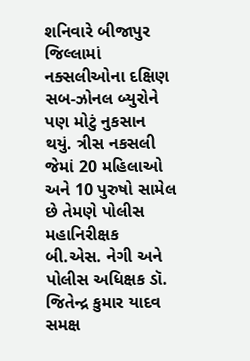શનિવારે બીજાપુર જિલ્લામાં નક્સલીઓના દક્ષિણ સબ-ઝોનલ બ્યુરોને પણ મોટું નુકસાન થયું. ત્રીસ નકસલી જેમાં 20 મહિલાઓ અને 10 પુરુષો સામેલ છે તેમણે પોલીસ મહાનિરીક્ષક બી.એસ. નેગી અને પોલીસ અધિક્ષક ડૉ. જિતેન્દ્ર કુમાર યાદવ સમક્ષ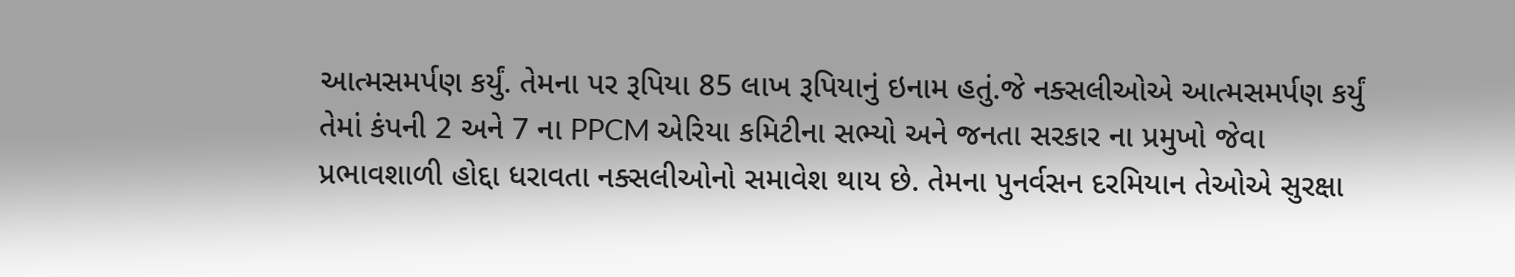આત્મસમર્પણ કર્યું. તેમના પર રૂપિયા 85 લાખ રૂપિયાનું ઇનામ હતું.જે નક્સલીઓએ આત્મસમર્પણ કર્યું તેમાં કંપની 2 અને 7 ના PPCM એરિયા કમિટીના સભ્યો અને જનતા સરકાર ના પ્રમુખો જેવા પ્રભાવશાળી હોદ્દા ધરાવતા નક્સલીઓનો સમાવેશ થાય છે. તેમના પુનર્વસન દરમિયાન તેઓએ સુરક્ષા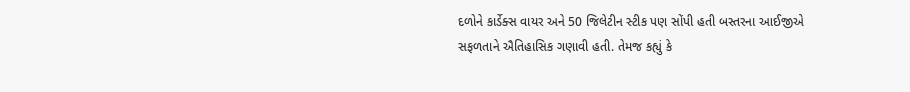દળોને કાર્ડેક્સ વાયર અને 50 જિલેટીન સ્ટીક પણ સોંપી હતી બસ્તરના આઈજીએ સફળતાને ઐતિહાસિક ગણાવી હતી. તેમજ કહ્યું કે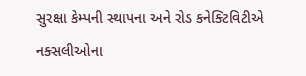સુરક્ષા કેમ્પની સ્થાપના અને રોડ કનેક્ટિવિટીએ નક્સલીઓના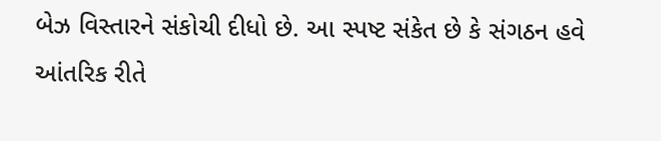બેઝ વિસ્તારને સંકોચી દીધો છે. આ સ્પષ્ટ સંકેત છે કે સંગઠન હવે આંતરિક રીતે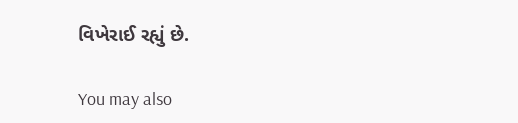વિખેરાઈ રહ્યું છે.

You may also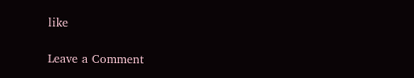like

Leave a Comment